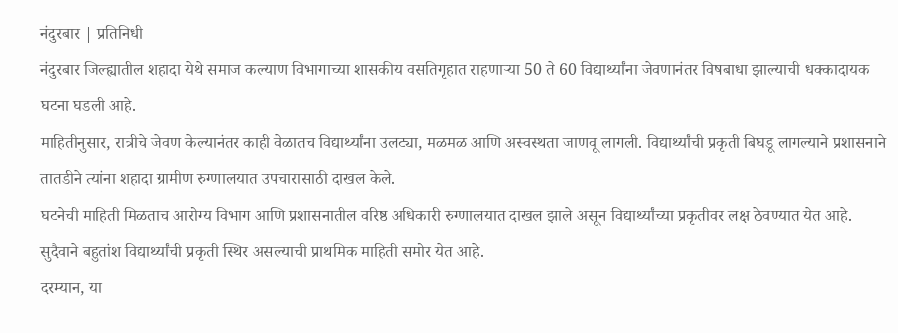नंदुरबार | प्रतिनिधी
नंदुरबार जिल्ह्यातील शहादा येथे समाज कल्याण विभागाच्या शासकीय वसतिगृहात राहणाऱ्या 50 ते 60 विद्यार्थ्यांना जेवणानंतर विषबाधा झाल्याची धक्कादायक घटना घडली आहे.
माहितीनुसार, रात्रीचे जेवण केल्यानंतर काही वेळातच विद्यार्थ्यांना उलट्या, मळमळ आणि अस्वस्थता जाणवू लागली. विद्यार्थ्यांची प्रकृती बिघडू लागल्याने प्रशासनाने तातडीने त्यांना शहादा ग्रामीण रुग्णालयात उपचारासाठी दाखल केले.
घटनेची माहिती मिळताच आरोग्य विभाग आणि प्रशासनातील वरिष्ठ अधिकारी रुग्णालयात दाखल झाले असून विद्यार्थ्यांच्या प्रकृतीवर लक्ष ठेवण्यात येत आहे. सुदैवाने बहुतांश विद्यार्थ्यांची प्रकृती स्थिर असल्याची प्राथमिक माहिती समोर येत आहे.
दरम्यान, या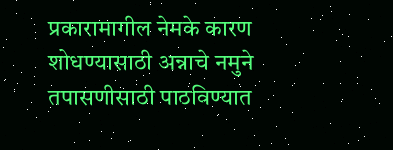प्रकारामागील नेमके कारण शोधण्यासाठी अन्नाचे नमुने तपासणीसाठी पाठविण्यात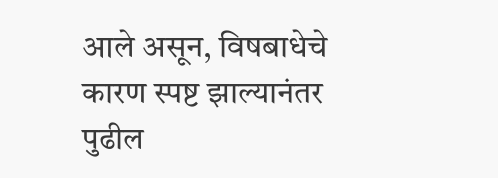आले असून, विषबाधेचे कारण स्पष्ट झाल्यानंतर पुढील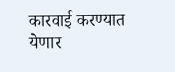कारवाई करण्यात येणार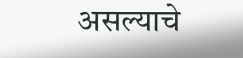असल्याचे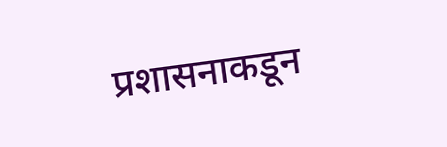प्रशासनाकडून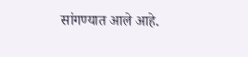सांगण्यात आले आहे.